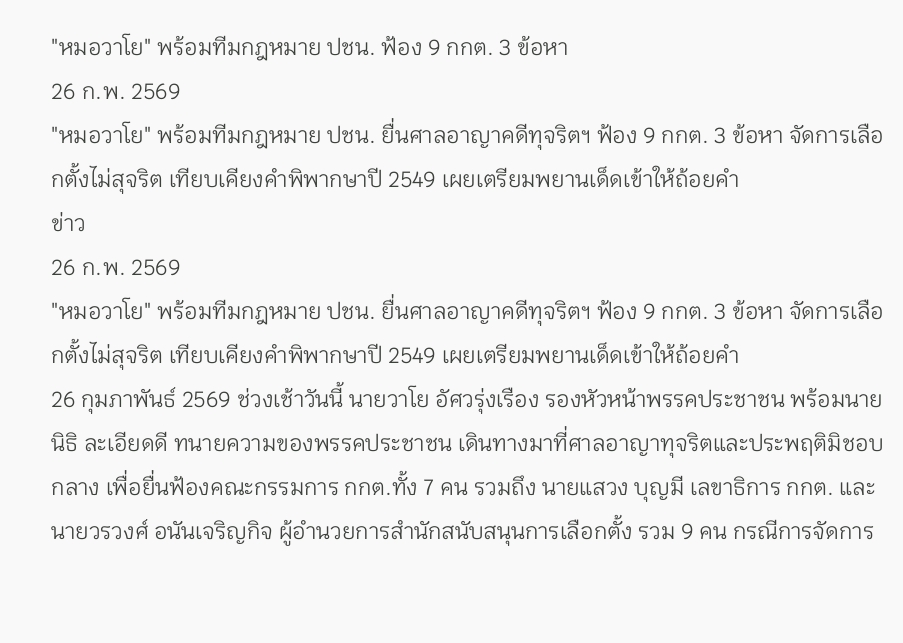"หมอวาโย" พร้อมทีมกฎหมาย ปชน. ฟ้อง 9 กกต. 3 ข้อหา
26 ก.พ. 2569
"หมอวาโย" พร้อมทีมกฎหมาย ปชน. ยื่นศาลอาญาคดีทุจริตฯ ฟ้อง 9 กกต. 3 ข้อหา จัดการเลือกตั้งไม่สุจริต เทียบเคียงคำพิพากษาปี 2549 เผยเตรียมพยานเด็ดเข้าให้ถ้อยคำ
ข่าว
26 ก.พ. 2569
"หมอวาโย" พร้อมทีมกฎหมาย ปชน. ยื่นศาลอาญาคดีทุจริตฯ ฟ้อง 9 กกต. 3 ข้อหา จัดการเลือกตั้งไม่สุจริต เทียบเคียงคำพิพากษาปี 2549 เผยเตรียมพยานเด็ดเข้าให้ถ้อยคำ
26 กุมภาพันธ์ 2569 ช่วงเช้าวันนี้ นายวาโย อัศวรุ่งเรือง รองหัวหน้าพรรคประชาชน พร้อมนายนิธิ ละเอียดดี ทนายความของพรรคประชาชน เดินทางมาที่ศาลอาญาทุจริตและประพฤติมิชอบกลาง เพื่อยื่นฟ้องคณะกรรมการ กกต.ทั้ง 7 คน รวมถึง นายแสวง บุญมี เลขาธิการ กกต. และนายวรวงศ์ อนันเจริญกิจ ผู้อำนวยการสำนักสนับสนุนการเลือกตั้ง รวม 9 คน กรณีการจัดการ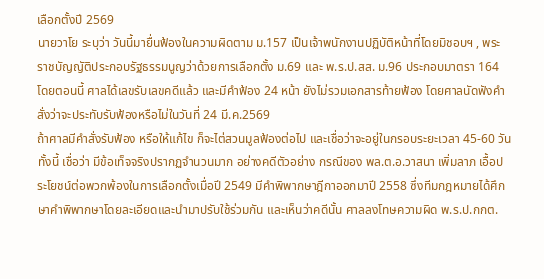เลือกตั้งปี 2569
นายวาโย ระบุว่า วันนี้มายื่นฟ้องในความผิดตาม ม.157 เป็นเจ้าพนักงานปฏิบัติหน้าที่โดยมิชอบฯ , พระราชบัญญัติประกอบรัฐธรรมนูญว่าด้วยการเลือกตั้ง ม.69 และ พ.ร.ป.สส. ม.96 ประกอบมาตรา 164 โดยตอนนี้ ศาลได้เลขรับเลขคดีแล้ว และมีคำฟ้อง 24 หน้า ยังไม่รวมเอกสารท้ายฟ้อง โดยศาลนัดฟังคำสั่งว่าจะประทับรับฟ้องหรือไม่ในวันที่ 24 มี.ค.2569
ถ้าศาลมีคำสั่งรับฟ้อง หรือให้แก้ไข ก็จะไต่สวนมูลฟ้องต่อไป และเชื่อว่าจะอยู่ในกรอบระยะเวลา 45-60 วัน
ทั้งนี้ เชื่อว่า มีข้อเท็จจริงปรากฏจำนวนมาก อย่างคดีตัวอย่าง กรณีของ พล.ต.อ.วาสนา เพิ่มลาภ เอื้อประโยชน์ต่อพวกพ้องในการเลือกตั้งเมื่อปี 2549 มีคำพิพากษาฎีกาออกมาปี 2558 ซึ่งทีมกฎหมายได้ศึกษาคำพิพากษาโดยละเอียดและนำมาปรับใช้ร่วมกัน และเห็นว่าคดีนั้น ศาลลงโทษความผิด พ.ร.ป.กกต.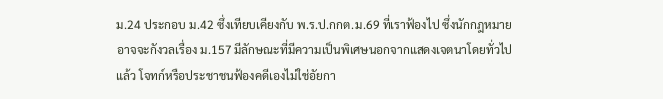ม.24 ประกอบ ม.42 ซึ่งเทียบเคียงกับ พ.ร.ป.กกต.ม.69 ที่เราฟ้องไป ซึ่งนักกฎหมายอาจจะกังวลเรื่อง ม.157 มีลักษณะที่มีความเป็นพิเศษนอกจากแสดงเจตนาโดยทั่วไปแล้ว โจทก์หรือประชาชนฟ้องคดีเองไม่ใช่อัยกา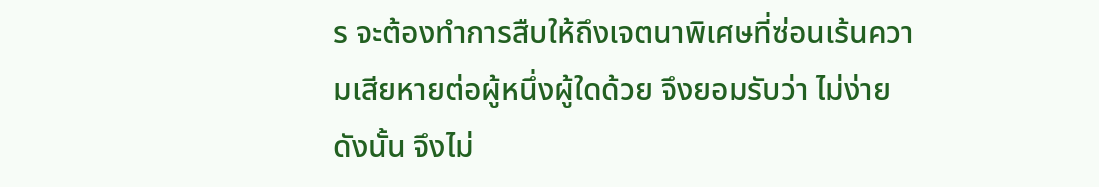ร จะต้องทำการสืบให้ถึงเจตนาพิเศษที่ซ่อนเร้นความเสียหายต่อผู้หนึ่งผู้ใดด้วย จึงยอมรับว่า ไม่ง่าย
ดังนั้น จึงไม่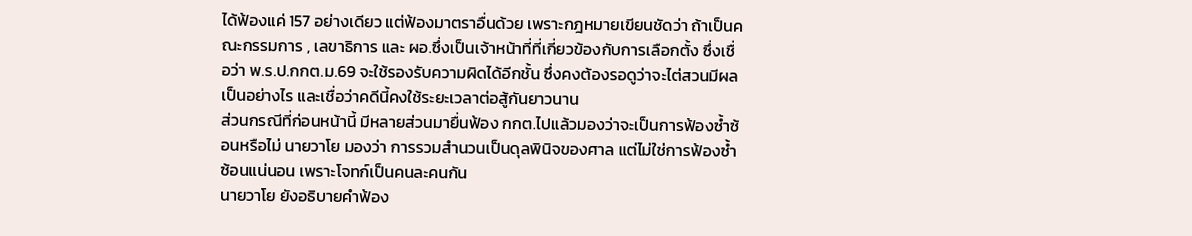ได้ฟ้องแค่ 157 อย่างเดียว แต่ฟ้องมาตราอื่นด้วย เพราะกฎหมายเขียนชัดว่า ถ้าเป็นคณะกรรมการ , เลขาธิการ และ ผอ.ซึ่งเป็นเจ้าหน้าที่ที่เกี่ยวข้องกับการเลือกตั้ง ซึ่งเชื่อว่า พ.ร.ป.กกต.ม.69 จะใช้รองรับความผิดได้อีกชั้น ซึ่งคงต้องรอดูว่าจะไต่สวนมีผลเป็นอย่างไร และเชื่อว่าคดีนี้คงใช้ระยะเวลาต่อสู้กันยาวนาน
ส่วนกรณีที่ก่อนหน้านี้ มีหลายส่วนมายื่นฟ้อง กกต.ไปแล้วมองว่าจะเป็นการฟ้องซ้ำซ้อนหรือไม่ นายวาโย มองว่า การรวมสำนวนเป็นดุลพินิจของศาล แต่ไม่ใช่การฟ้องซ้ำซ้อนแน่นอน เพราะโจทก์เป็นคนละคนกัน
นายวาโย ยังอธิบายคำฟ้อง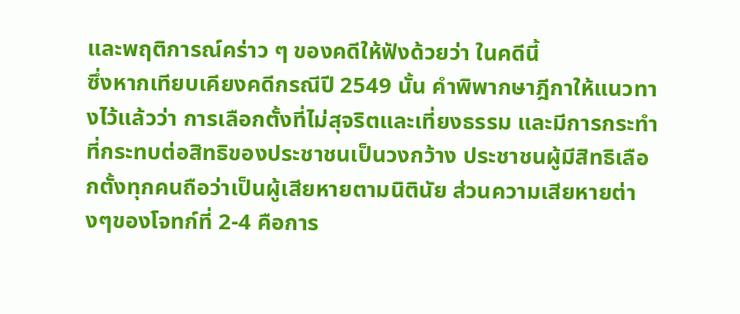และพฤติการณ์คร่าว ๆ ของคดีให้ฟังด้วยว่า ในคดีนี้
ซึ่งหากเทียบเคียงคดีกรณีปี 2549 นั้น คำพิพากษาฎีกาให้แนวทางไว้แล้วว่า การเลือกตั้งที่ไม่สุจริตและเที่ยงธรรม และมีการกระทำที่กระทบต่อสิทธิของประชาชนเป็นวงกว้าง ประชาชนผู้มีสิทธิเลือกตั้งทุกคนถือว่าเป็นผู้เสียหายตามนิตินัย ส่วนความเสียหายต่างๆของโจทก์ที่ 2-4 คือการ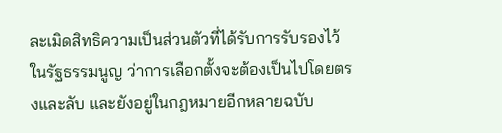ละเมิดสิทธิความเป็นส่วนตัวที่ได้รับการรับรองไว้ในรัฐธรรมนูญ ว่าการเลือกตั้งจะต้องเป็นไปโดยตรงและลับ และยังอยู่ในกฎหมายอีกหลายฉบับ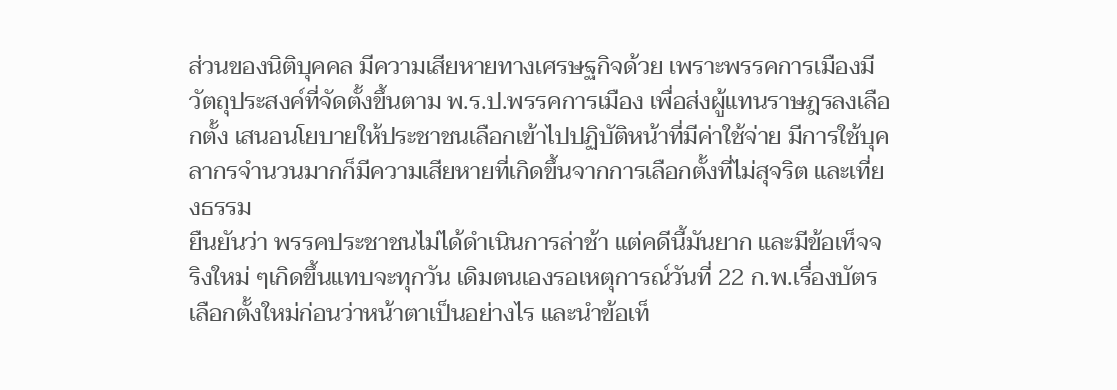ส่วนของนิติบุคคล มีความเสียหายทางเศรษฐกิจด้วย เพราะพรรคการเมืองมีวัตถุประสงค์ที่จัดตั้งขึ้นตาม พ.ร.ป.พรรคการเมือง เพื่อส่งผู้แทนราษฎรลงเลือกตั้ง เสนอนโยบายให้ประชาชนเลือกเข้าไปปฏิบัติหน้าที่มีค่าใช้จ่าย มีการใช้บุคลากรจำนวนมากก็มีความเสียหายที่เกิดขึ้นจากการเลือกตั้งที่ไม่สุจริต และเที่ยงธรรม
ยืนยันว่า พรรคประชาชนไม่ได้ดำเนินการล่าช้า แต่คดีนี้มันยาก และมีข้อเท็จจริงใหม่ ๆเกิดขึ้นแทบจะทุกวัน เดิมตนเองรอเหตุการณ์วันที่ 22 ก.พ.เรื่องบัตรเลือกตั้งใหม่ก่อนว่าหน้าตาเป็นอย่างไร และนำข้อเท็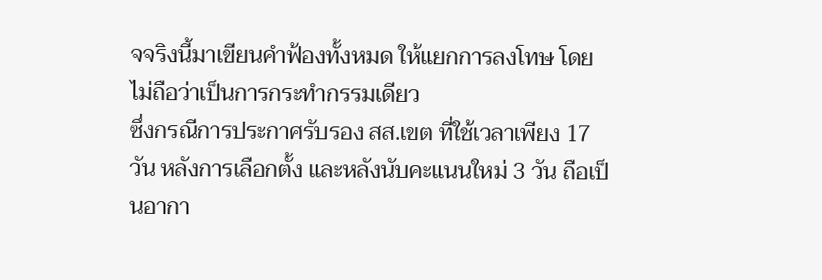จจริงนี้มาเขียนคำฟ้องทั้งหมด ให้แยกการลงโทษ โดยไม่ถือว่าเป็นการกระทำกรรมเดียว
ซึ่งกรณีการประกาศรับรอง สส.เขต ที่ใช้เวลาเพียง 17 วัน หลังการเลือกตั้ง และหลังนับคะแนนใหม่ 3 วัน ถือเป็นอากา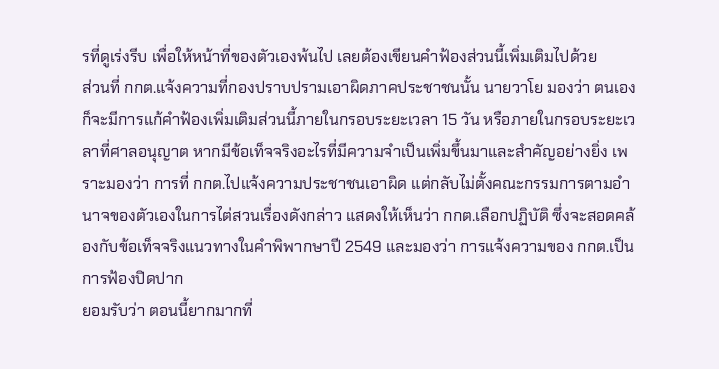รที่ดูเร่งรีบ เพื่อให้หน้าที่ของตัวเองพ้นไป เลยต้องเขียนคำฟ้องส่วนนี้เพิ่มเติมไปด้วย
ส่วนที่ กกต.แจ้งความที่กองปราบปรามเอาผิดภาคประชาชนนั้น นายวาโย มองว่า ตนเองก็จะมีการแก้คำฟ้องเพิ่มเติมส่วนนี้ภายในกรอบระยะเวลา 15 วัน หรือภายในกรอบระยะเวลาที่ศาลอนุญาต หากมีข้อเท็จจริงอะไรที่มีความจำเป็นเพิ่มขึ้นมาและสำคัญอย่างยิ่ง เพราะมองว่า การที่ กกต.ไปแจ้งความประชาชนเอาผิด แต่กลับไม่ตั้งคณะกรรมการตามอำนาจของตัวเองในการไต่สวนเรื่องดังกล่าว แสดงให้เห็นว่า กกต.เลือกปฏิบัติ ซึ่งจะสอดคล้องกับข้อเท็จจริงแนวทางในคำพิพากษาปี 2549 และมองว่า การแจ้งความของ กกต.เป็นการฟ้องปิดปาก
ยอมรับว่า ตอนนี้ยากมากที่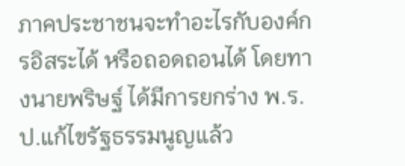ภาคประชาชนจะทำอะไรกับองค์กรอิสระได้ หรือถอดถอนได้ โดยทางนายพริษฐ์ ได้มีการยกร่าง พ.ร.ป.แก้ไขรัฐธรรมนูญแล้ว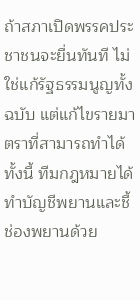ถ้าสภาเปิดพรรคประชาชนจะยื่นทันที ไม่ใช่แก้รัฐธรรมนูญทั้งฉบับ แต่แก้ไขรายมาตราที่สามารถทำได้
ทั้งนี้ ทีมกฎหมายได้ทำบัญชีพยานและชี้ช่องพยานด้วย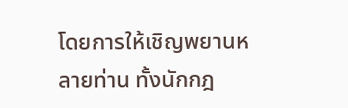โดยการให้เชิญพยานหลายท่าน ทั้งนักกฎ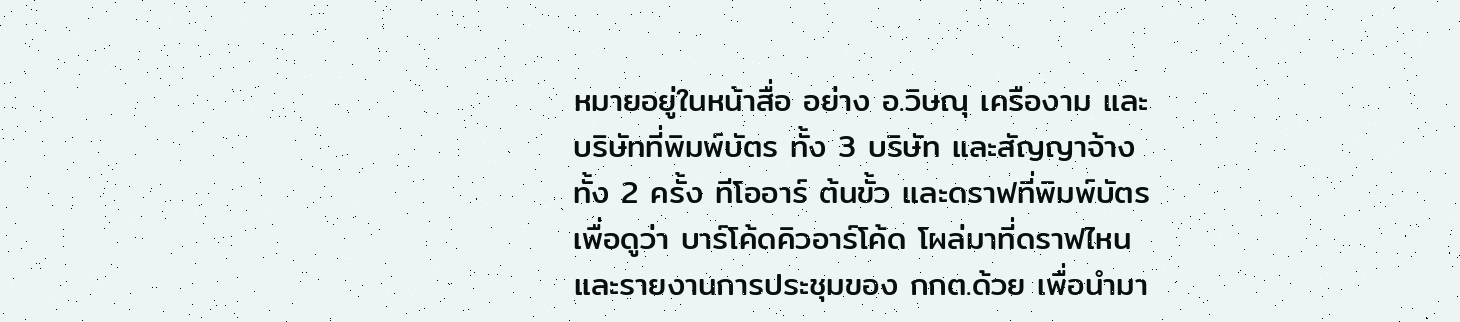หมายอยู่ในหน้าสื่อ อย่าง อ.วิษณุ เครืองาม และบริษัทที่พิมพ์บัตร ทั้ง 3 บริษัท และสัญญาจ้างทั้ง 2 ครั้ง ทีโออาร์ ต้นขั้ว และดราฟที่พิมพ์บัตร เพื่อดูว่า บาร์โค้ดคิวอาร์โค้ด โผล่มาที่ดราฟไหน และรายงานการประชุมของ กกต.ด้วย เพื่อนำมา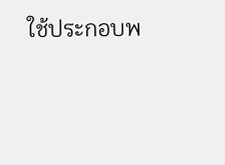ใช้ประกอบพ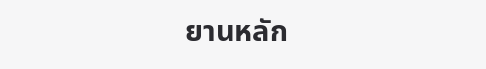ยานหลัก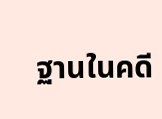ฐานในคดี